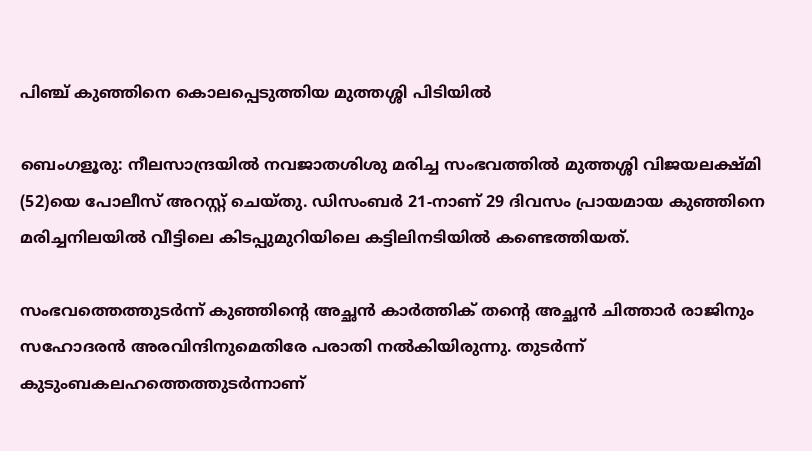പിഞ്ച് കുഞ്ഞിനെ കൊലപ്പെടുത്തിയ മുത്തശ്ശി പിടിയിൽ

ബെംഗളൂരു: നീലസാന്ദ്രയിൽ നവജാതശിശു മരിച്ച സംഭവത്തിൽ മുത്തശ്ശി വിജയലക്ഷ്മി (52)യെ പോലീസ് അറസ്റ്റ് ചെയ്തു. ഡിസംബർ 21-നാണ് 29 ദിവസം പ്രായമായ കുഞ്ഞിനെ മരിച്ചനിലയിൽ വീട്ടിലെ കിടപ്പുമുറിയിലെ കട്ടിലിനടിയിൽ കണ്ടെത്തിയത്.

സംഭവത്തെത്തുടർന്ന് കുഞ്ഞിന്റെ അച്ഛൻ കാർത്തിക് തന്റെ അച്ഛൻ ചിത്താർ രാജിനും സഹോദരൻ അരവിന്ദിനുമെതിരേ പരാതി നൽകിയിരുന്നു. തുടർന്ന് കുടുംബകലഹത്തെത്തുടർന്നാണ്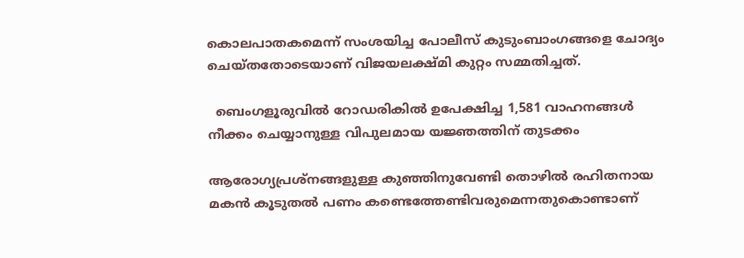കൊലപാതകമെന്ന് സംശയിച്ച പോലീസ് കുടുംബാംഗങ്ങളെ ചോദ്യം ചെയ്തതോടെയാണ് വിജയലക്ഷ്മി കുറ്റം സമ്മതിച്ചത്.

  ബെംഗളൂരുവിൽ റോഡരികിൽ ഉപേക്ഷിച്ച 1,581 വാഹനങ്ങൾ നീക്കം ചെയ്യാനുള്ള വിപുലമായ യജ്ഞത്തിന് തുടക്കം

ആരോഗ്യപ്രശ്നങ്ങളുള്ള കുഞ്ഞിനുവേണ്ടി തൊഴിൽ രഹിതനായ മകൻ കൂടുതൽ പണം കണ്ടെത്തേണ്ടിവരുമെന്നതുകൊണ്ടാണ്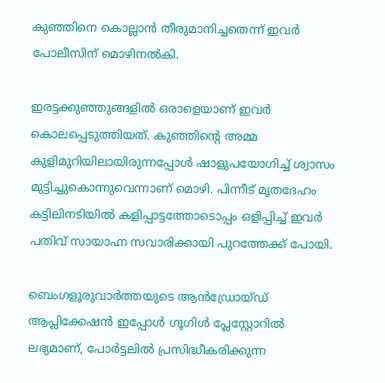കുഞ്ഞിനെ കൊല്ലാൻ തീരുമാനിച്ചതെന്ന് ഇവർ പോലീസിന് മൊഴിനൽകി.

ഇരട്ടക്കുഞ്ഞുങ്ങളിൽ ഒരാളെയാണ് ഇവർ കൊലപ്പെടുത്തിയത്. കുഞ്ഞിന്റെ അമ്മ കുളിമുറിയിലായിരുന്നപ്പോൾ ഷാളുപയോഗിച്ച് ശ്വാസം മുട്ടിച്ചുകൊന്നുവെന്നാണ് മൊഴി. പിന്നീട് മൃതദേഹം കട്ടിലിനടിയിൽ കളിപ്പാട്ടത്തോടൊപ്പം ഒളിപ്പിച്ച് ഇവർ പതിവ് സായാഹ്ന സവാരിക്കായി പുറത്തേക്ക് പോയി.

ബെംഗളൂരുവാർത്തയുടെ ആൻഡ്രോയ്ഡ് ആപ്ലിക്കേഷൻ ഇപ്പോൾ ഗൂഗിൾ പ്ലേസ്റ്റോറിൽ ലഭ്യമാണ്, പോർട്ടലിൽ പ്രസിദ്ധീകരിക്കുന്ന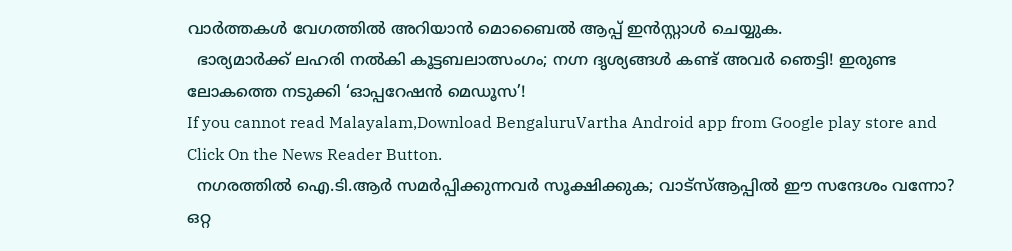വാർത്തകൾ വേഗത്തിൽ അറിയാൻ മൊബൈൽ ആപ്പ് ഇൻസ്റ്റാൾ ചെയ്യുക.
  ഭാര്യമാർക്ക് ലഹരി നൽകി കൂട്ടബലാത്സംഗം; നഗ്ന ദൃശ്യങ്ങൾ കണ്ട് അവർ ഞെട്ടി! ഇരുണ്ട ലോകത്തെ നടുക്കി ‘ഓപ്പറേഷൻ മെഡൂസ’!
If you cannot read Malayalam,Download BengaluruVartha Android app from Google play store and Click On the News Reader Button.
  നഗരത്തിൽ ഐ.ടി.ആർ സമർപ്പിക്കുന്നവർ സൂക്ഷിക്കുക; വാട്‌സ്ആപ്പിൽ ഈ സന്ദേശം വന്നോ? ഒറ്റ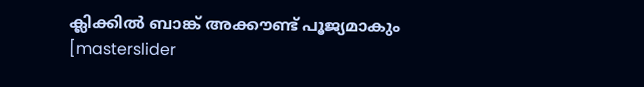ക്ലിക്കിൽ ബാങ്ക് അക്കൗണ്ട് പൂജ്യമാകും
[masterslider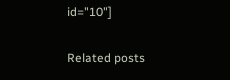id="10"]

Related posts